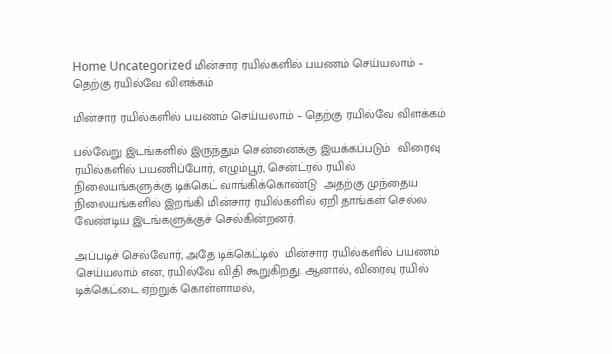Home Uncategorized மின்சார ரயில்களில் பயணம் செய்யலாம் – தெற்கு ரயில்வே விளக்கம்

மின்சார ரயில்களில் பயணம் செய்யலாம் – தெற்கு ரயில்வே விளக்கம்

பல்வேறு இடங்களில் இருந்தும் சென்னைக்கு இயக்கப்படும்  விரைவு ரயில்களில் பயணிப்போர், எழும்பூர், சென்ட்ரல் ரயில் நிலையங்களுக்கு டிக்கெட் வாங்கிக்கொண்டு  அதற்கு முந்தைய நிலையங்களில் இறங்கி மின்சார ரயில்களில் ஏறி தாங்கள் செல்ல வேண்டிய இடங்களுக்குச் செல்கின்றனர்.

அப்படிச் செல்வோர், அதே டிக்கெட்டில்  மின்சார ரயில்களில் பயணம் செய்யலாம் என, ரயில்வே விதி கூறுகிறது. ஆனால், விரைவு ரயில் டிக்கெட்டை ஏற்றுக் கொள்ளாமல்,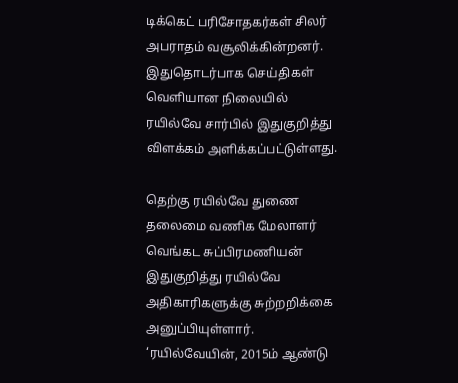டிக்கெட் பரிசோதகர்கள் சிலர் அபராதம் வசூலிக்கின்றனர். இதுதொடர்பாக செய்திகள் வெளியான நிலையில் ரயில்வே சார்பில் இதுகுறித்து விளக்கம் அளிக்கப்பட்டுள்ளது.

தெற்கு ரயில்வே துணை தலைமை வணிக மேலாளர் வெங்கட சுப்பிரமணியன் இதுகுறித்து ரயில்வே அதிகாரிகளுக்கு சுற்றறிக்கை அனுப்பியுள்ளார்.  ‘ரயில்வேயின், 2015ம் ஆண்டு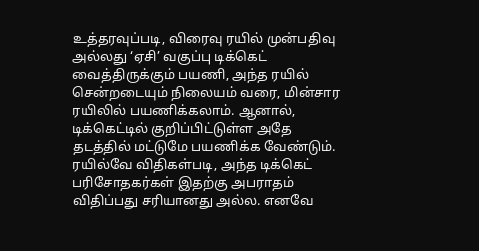உத்தரவுப்படி, விரைவு ரயில் முன்பதிவு அல்லது ‘ஏசி’ வகுப்பு டிக்கெட் வைத்திருக்கும் பயணி, அந்த ரயில் சென்றடையும் நிலையம் வரை, மின்சார ரயிலில் பயணிக்கலாம். ஆனால், டிக்கெட்டில் குறிப்பிட்டுள்ள அதே தடத்தில் மட்டுமே பயணிக்க வேண்டும். ரயில்வே விதிகள்படி, அந்த டிக்கெட் பரிசோதகர்கள் இதற்கு அபராதம் விதிப்பது சரியானது அல்ல. எனவே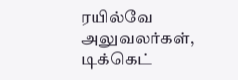ரயில்வே அலுவலர்கள், டிக்கெட்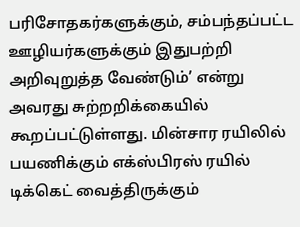பரிசோதகர்களுக்கும், சம்பந்தப்பட்ட ஊழியர்களுக்கும் இதுபற்றி அறிவுறுத்த வேண்டும்’ என்று அவரது சுற்றறிக்கையில்  கூறப்பட்டுள்ளது. மின்சார ரயிலில் பயணிக்கும் எக்ஸ்பிரஸ் ரயில் டிக்கெட் வைத்திருக்கும்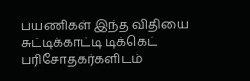பயணிகள் இந்த விதியை சுட்டிக்காட்டி டிக்கெட் பரிசோதகர்களிடம்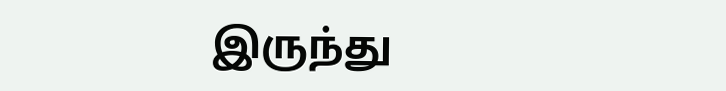இருந்து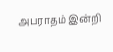அபராதம் இன்றி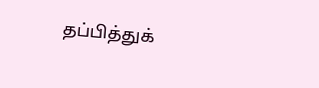தப்பித்துக்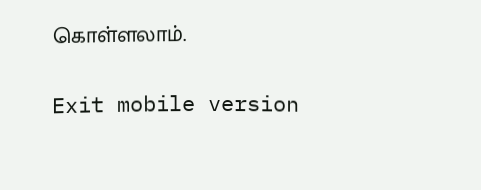கொள்ளலாம்.

Exit mobile version